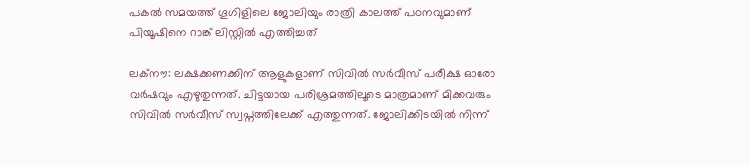പകൽ സമയത്ത് ഗൂഗിളിലെ ജോലിയും രാത്രി കാലത്ത് പഠനവുമാണ് പിയൂഷിനെ റാങ്ക് ലിസ്റ്റിൽ എത്തിച്ചത്

ലക്നൗ: ലക്ഷക്കണക്കിന് ആളുകളാണ് സിവിൽ സ‍ർവീസ് പരീക്ഷ ഓരോ വർഷവും എഴുതുന്നത്. ചിട്ടയായ പരിശ്രമത്തിലൂടെ മാത്രമാണ് മിക്കവരും സിവിൽ സർവീസ് സ്വപ്നത്തിലേക്ക് എത്തുന്നത്. ജോലിക്കിടയിൽ നിന്ന്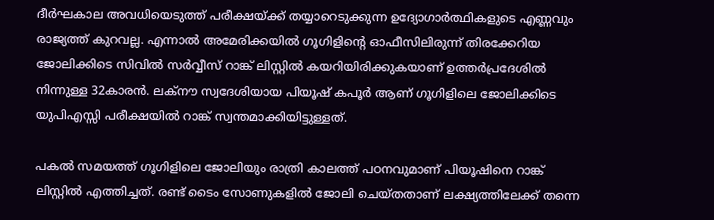ദീർഘകാല അവധിയെടുത്ത് പരീക്ഷയ്ക്ക് തയ്യാറെടുക്കുന്ന ഉദ്യോഗാർത്ഥികളുടെ എണ്ണവും രാജ്യത്ത് കുറവല്ല. എന്നാൽ അമേരിക്കയിൽ ഗൂഗിളിന്റെ ഓഫീസിലിരുന്ന് തിരക്കേറിയ ജോലിക്കിടെ സിവിൽ സർവ്വീസ് റാങ്ക് ലിസ്റ്റിൽ കയറിയിരിക്കുകയാണ് ഉത്ത‍ർപ്രദേശിൽ നിന്നുള്ള 32കാരൻ. ലക്നൗ സ്വദേശിയായ പിയൂഷ് കപൂ‍ർ ആണ് ഗൂഗിളിലെ ജോലിക്കിടെ യുപിഎസ്സി പരീക്ഷയിൽ റാങ്ക് സ്വന്തമാക്കിയിട്ടുള്ളത്.

പകൽ സമയത്ത് ഗൂഗിളിലെ ജോലിയും രാത്രി കാലത്ത് പഠനവുമാണ് പിയൂഷിനെ റാങ്ക് ലിസ്റ്റിൽ എത്തിച്ചത്. രണ്ട് ടൈം സോണുകളിൽ ജോലി ചെയ്തതാണ് ലക്ഷ്യത്തിലേക്ക് തന്നെ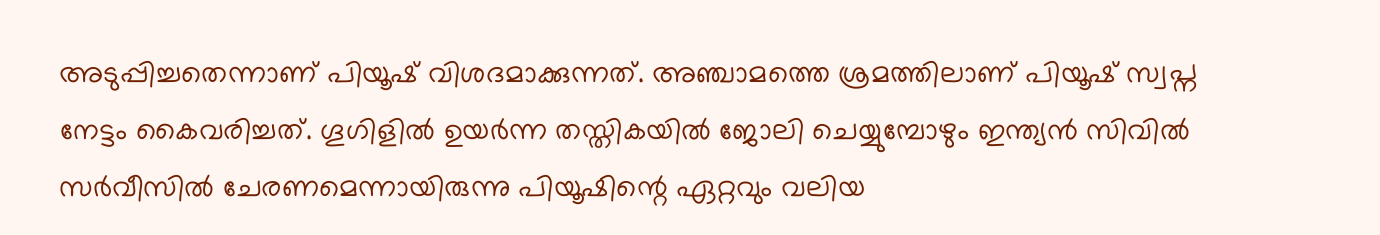അടുപ്പിച്ചതെന്നാണ് പിയൂഷ് വിശദമാക്കുന്നത്. അഞ്ചാമത്തെ ശ്രമത്തിലാണ് പിയൂഷ് സ്വപ്ന നേട്ടം കൈവരിച്ചത്. ഗൂഗിളിൽ ഉയർന്ന തസ്തികയിൽ ജോലി ചെയ്യുമ്പോഴും ഇന്ത്യൻ സിവിൽ സർവീസിൽ ചേരണമെന്നായിരുന്നു പിയൂഷിന്റെ ഏറ്റവും വലിയ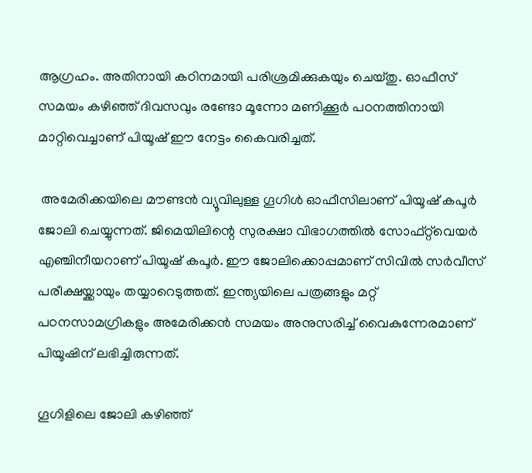ആഗ്രഹം. അതിനായി കഠിനമായി പരിശ്രമിക്കുകയും ചെയ്തു. ഓഫീസ് സമയം കഴിഞ്ഞ് ദിവസവും രണ്ടോ മൂന്നോ മണിക്കൂർ പഠനത്തിനായി മാറ്റിവെച്ചാണ് പിയൂഷ് ഈ നേട്ടം കൈവരിച്ചത്.

 അമേരിക്കയിലെ മൗണ്ടൻ വ്യൂവിലുള്ള ഗൂഗിൾ ഓഫീസിലാണ് പിയൂഷ് കപൂർ ജോലി ചെയ്യുന്നത്. ജിമെയിലിന്റെ സുരക്ഷാ വിഭാഗത്തിൽ സോഫ്റ്റ്‌വെയർ എഞ്ചിനീയറാണ് പിയൂഷ് കപൂർ. ഈ ജോലിക്കൊപ്പമാണ് സിവിൽ സർവീസ് പരീക്ഷയ്ക്കായും തയ്യാറെടുത്തത്. ഇന്ത്യയിലെ പത്രങ്ങളും മറ്റ് പഠനസാമഗ്രികളും അമേരിക്കൻ സമയം അനുസരിച്ച് വൈകുന്നേരമാണ് പിയൂഷിന് ലഭിച്ചിരുന്നത്.

ഗൂഗിളിലെ ജോലി കഴിഞ്ഞ്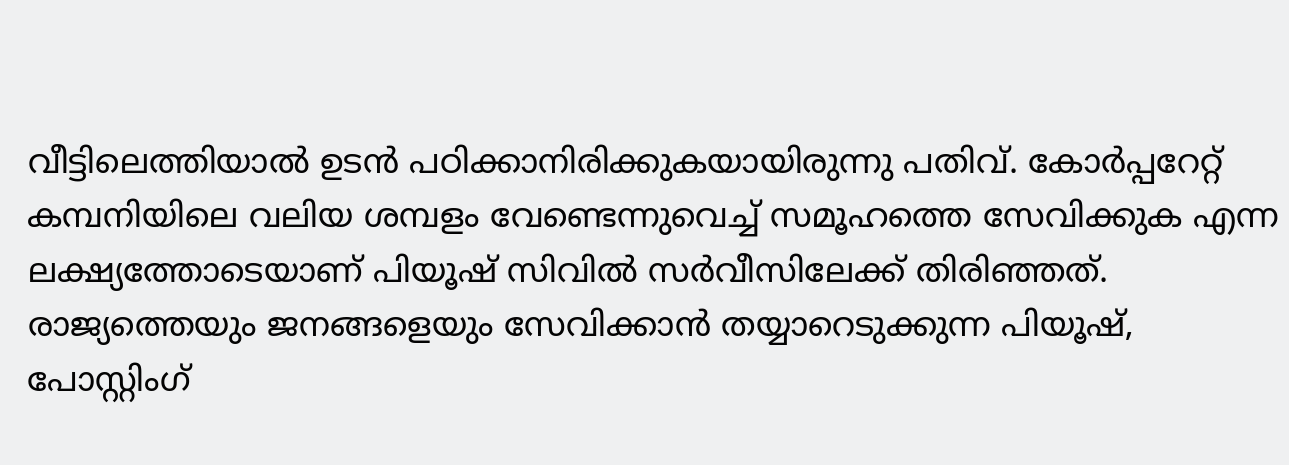വീട്ടിലെത്തിയാൽ ഉടൻ പഠിക്കാനിരിക്കുകയായിരുന്നു പതിവ്. കോർപ്പറേറ്റ് കമ്പനിയിലെ വലിയ ശമ്പളം വേണ്ടെന്നുവെച്ച് സമൂഹത്തെ സേവിക്കുക എന്ന ലക്ഷ്യത്തോടെയാണ് പിയൂഷ് സിവിൽ സർവീസിലേക്ക് തിരിഞ്ഞത്. രാജ്യത്തെയും ജനങ്ങളെയും സേവിക്കാൻ തയ്യാറെടുക്കുന്ന പിയൂഷ്, പോസ്റ്റിംഗ്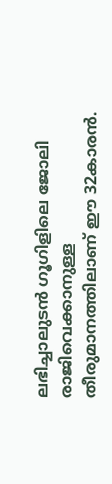ലഭിച്ചാലുടൻ ഗൂഗിളിലെ ജോലി രാജിവെക്കാനുള്ള തീരുമാനത്തിലാണ് ഈ 32കാരൻ.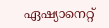ഏഷ്യാനെറ്റ്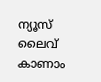ന്യൂസ് ലൈവ് കാണാം